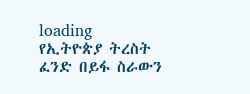loading
የኢትዮጵያ ትረስት ፈንድ በይፋ ስራውን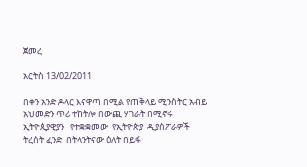ጀመረ

አርትስ 13/02/2011

በቀን አንድ ዶላር እናዋጣ በሚል የጠቅላይ ሚንስትር አብይ አህመድን ጥሪ ተከትሎ በውጪ ሃገራት በሚኖሩ ኢትዮጲያዊያን   የተቋቋመው  የኢትዮጵያ  ዲያስፖራዎች ትረስት ፈንድ  በትላንትናው ዕለት በይፋ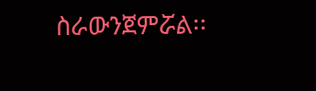ስራውንጀምሯል፡፡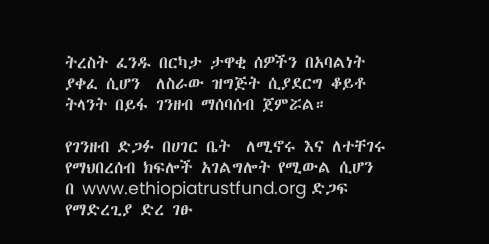ትረስት ፈንዱ በርካታ ታዋቂ ሰዎችን በአባልነት ያቀፈ ሲሆን  ለስራው ዝግጅት ሲያደርግ ቆይቶ ትላንት በይፋ ገንዘብ ማሰባሰብ ጀምሯል።

የገንዘብ ድጋፉ በሀገር ቤት  ለሚኖሩ እና ለተቸገሩ የማህበረሰብ ክፍሎች አገልግሎት የሚውል ሲሆን  በ www.ethiopiatrustfund.org ድጋፍ የማድረጊያ ድረ ገፁ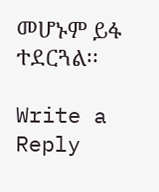መሆኑም ይፋ ተደርጓል፡፡

Write a Reply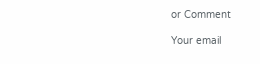or Comment

Your email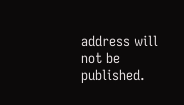address will not be published.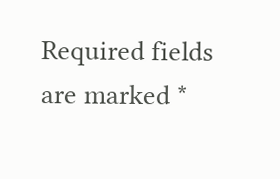Required fields are marked *